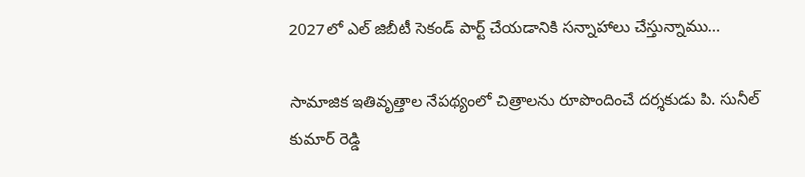2027లో ఎల్‌ జిబీటీ సెకండ్‌ పార్ట్‌ చేయడానికి సన్నాహాలు చేస్తున్నాము…

సామాజిక ఇతివృత్తాల నేపథ్యంలో చిత్రాలను రూపొందించే దర్శకుడు పి. సునీల్ కుమార్ రెడ్డి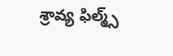శ్రావ్య ఫిల్మ్స్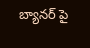బ్యానర్ పై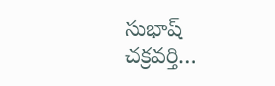సుభాష్ చక్రవర్తి…